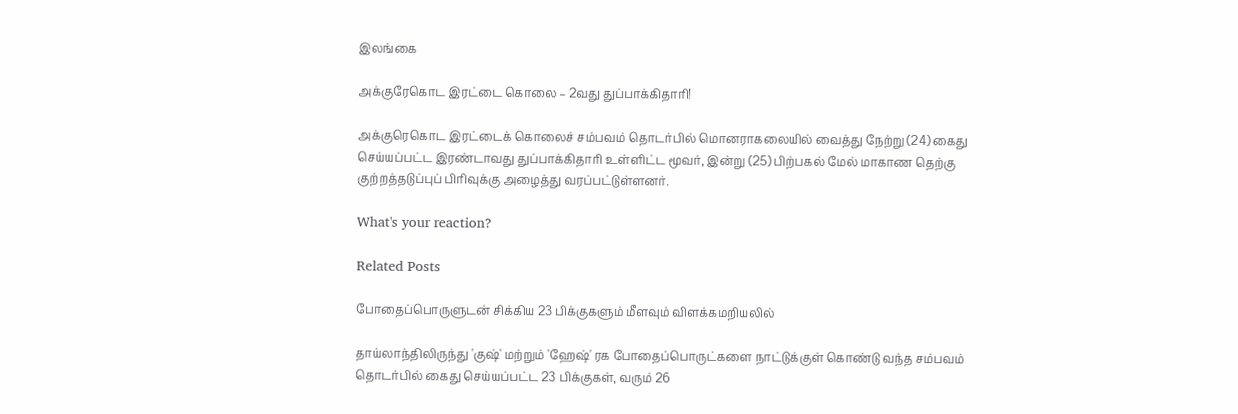இலங்கை

அக்குரேகொட இரட்டை கொலை – 2வது துப்பாக்கிதாரி!

அக்குரெகொட இரட்டைக் கொலைச் சம்பவம் தொடர்பில் மொனராகலையில் வைத்து நேற்று (24) கைது செய்யப்பட்ட இரண்டாவது துப்பாக்கிதாரி உள்ளிட்ட மூவர், இன்று (25) பிற்பகல் மேல் மாகாண தெற்கு குற்றத்தடுப்புப் பிரிவுக்கு அழைத்து வரப்பட்டுள்ளனர்.

What's your reaction?

Related Posts

போதைப்பொருளுடன் சிக்கிய 23 பிக்குகளும் மீளவும் விளக்கமறியலில்

தாய்லாந்திலிருந்து 'குஷ்' மற்றும் 'ஹேஷ்' ரக போதைப்பொருட்களை நாட்டுக்குள் கொண்டு வந்த சம்பவம் தொடர்பில் கைது செய்யப்பட்ட 23 பிக்குகள், வரும் 26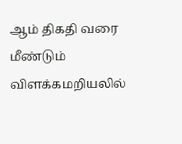ஆம் திகதி வரை மீண்டும் விளக்கமறியலில்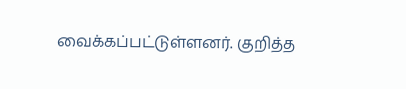வைக்கப்பட்டுள்ளனர். குறித்த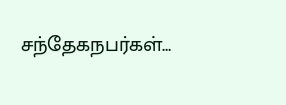சந்தேகநபர்கள்…